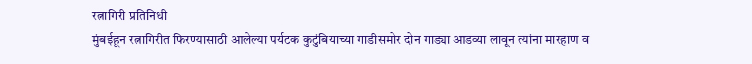रत्नागिरी प्रतिनिधी
मुंबईहून रत्नागिरीत फिरण्यासाठी आलेल्या पर्यटक कुटुंबियाच्या गाडीसमोर दोन गाड्या आडव्या लावून त्यांना मारहाण व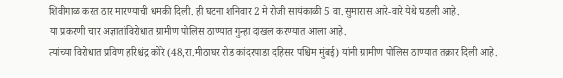शिवीगाळ करत ठार मारण्याची धमकी दिली. ही घटना शनिवार 2 मे रोजी सायंकाळी 5 वा.सुमारास आरे-वारे येथे घडली आहे.
या प्रकरणी चार अज्ञातांविरोधात ग्रामीण पोलिस ठाण्यात गुन्हा दाखल करण्यात आला आहे.
त्यांच्या विरोधात प्रविण हरिश्चंद्र कोरे (48,रा.मीठाघर रोड कांदरपाडा दहिसर पश्चिम मुंबई) यांनी ग्रामीण पोलिस ठाण्यात तक्रार दिली आहे.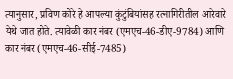त्यानुसार, प्रविण कोरे हे आपल्या कुंटुंबियांसह रत्नागिरीतील आरेवारे येथे जात होते. त्यावेळी कार नंबर (एमएच-46-डीए-9784) आणि कार नंबर (एमएच-46-सीई-7485)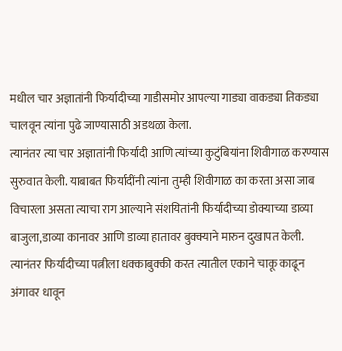मधील चार अज्ञातांनी फिर्यादीच्या गाडीसमोर आपल्या गाड्या वाकड्या तिकड्या चालवून त्यांना पुढे जाण्यासाठी अडथळा केला.
त्यानंतर त्या चार अज्ञातांनी फिर्यादी आणि त्यांच्या कुटुंबियांना शिवीगाळ करण्यास सुरुवात केली. याबाबत फिर्यादींनी त्यांना तुम्ही शिवीगाळ का करता असा जाब विचारला असता त्याचा राग आल्याने संशयितांनी फिर्यादीच्या डोक्याच्या डाव्या बाजुला,डाव्या कानावर आणि डाव्या हातावर बुक्क्याने मारुन दुखापत केली. त्यानंतर फिर्यादीच्या पत्नीला धक्काबुक्की करत त्यातील एकाने चाकू काढून अंगावर धावून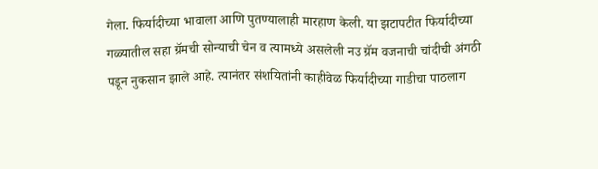गेला. फिर्यादीच्या भावाला आणि पुतण्यालाही मारहाण केली. या झटापटीत फिर्यादीच्या गळ्यातील सहा ग्रॅमची सोन्याची चेन व त्यामध्ये असलेली नउ ग्रॅम वजनाची चांदीची अंगठी पडून नुकसान झाले आहे. त्यानंतर संशयितांनी काहीवेळ फिर्यादीच्या गाडीचा पाठलाग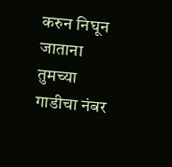करुन निघून जाताना तुमच्या गाडीचा नंबर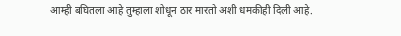आम्ही बघितला आहे तुम्हाला शोधून ठार मारतो अशी धमकीही दिली आहे.